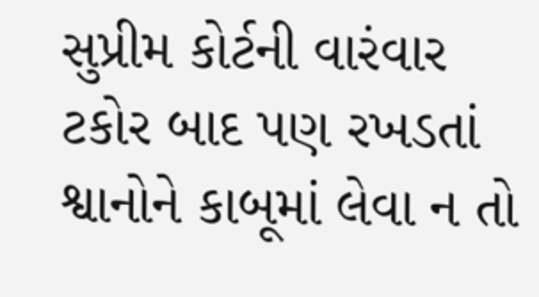સુપ્રીમ કોર્ટની વારંવાર ટકોર બાદ પણ રખડતાં શ્વાનોને કાબૂમાં લેવા ન તો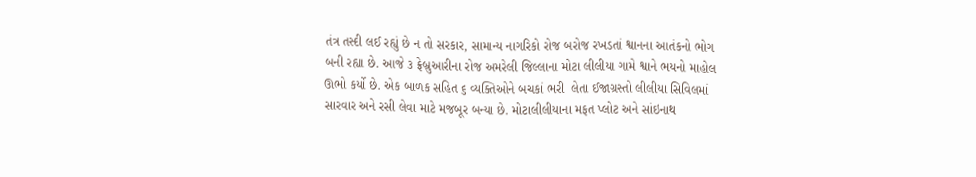તંત્ર તસ્દી લઈ રહ્યું છે ન તો સરકાર, સામાન્ય નાગરિકો રોજ બરોજ રખડતાં શ્વાનના આતંકનો ભોગ બની રહ્યા છે. આજે ૩ ફ્રેબ્રુઆરીના રોજ અમરેલી જિલ્લાના મોટા લીલીયા ગામે શ્વાને ભયનો માહોલ ઊભો કર્યો છે. એક બાળક સહિત ૬ વ્યક્તિઓને બચકાં ભરી  લેતા ઈજાગ્રસ્તો લીલીયા સિવિલમાં સારવાર અને રસી લેવા માટે મજબૂર બન્યા છે. મોટાલીલીયાના મફત પ્લોટ અને સાંઇનાથ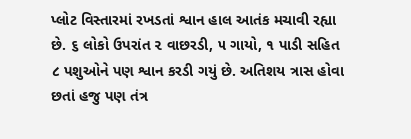પ્લોટ વિસ્તારમાં રખડતાં શ્વાન હાલ આતંક મચાવી રહ્યા છે. ૬ લોકો ઉપરાંત ૨ વાછરડી, ૫ ગાયો, ૧ પાડી સહિત ૮ પશુઓને પણ શ્વાન કરડી ગયું છે. અતિશય ત્રાસ હોવા છતાં હજુ પણ તંત્ર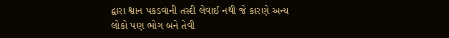દ્વારા શ્વાન પકડવાની તસ્દી લેવાઈ નથી જે કારણે અન્ય લોકો પણ ભોગ બને તેવી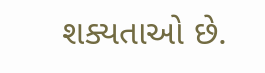શક્યતાઓ છે.